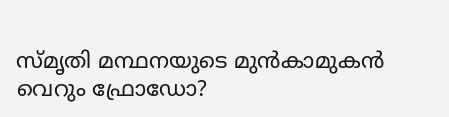സ്മൃതി മന്ഥനയുടെ മുന്‍കാമുകന്‍ വെറും ഫ്രോഡോ?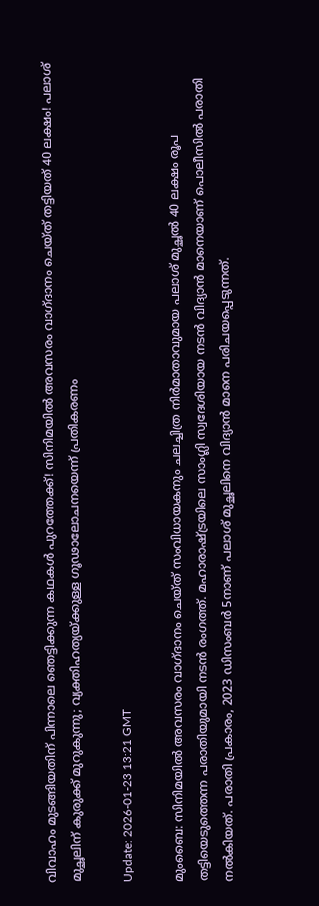വിവാഹം മുടങ്ങിയതിന് പിന്നാലെ ഞെട്ടിക്കുന്ന കഥകള്‍ പുറത്തേക്ക്! സിനിമയില്‍ അവസരം വാഗ്ദാനം ചെയ്ത് തട്ടിയത് 40 ലക്ഷം! പലാശ് മുച്ഛലിന് കുരുക്ക് മുറുകുന്നു; വ്യക്തിഹത്യയ്ക്കുള്ള ഗൂഢാലോചനയെന്ന് പ്രതികരണം

Update: 2026-01-23 13:21 GMT

മുംബൈ: സിനിമയില്‍ അവസരം വാഗ്ദാനം ചെയ്ത് സംവിധായകനും ചലച്ചിത്ര നിര്‍മാതാവുമായ പലാശ് മുച്ഛല്‍ 40 ലക്ഷം രൂപ തട്ടിയെടുത്തെന്ന പരാതിയുമായി നടന്‍ രംഗത്ത്. മഹാരാഷ്ട്രയിലെ സാംഗ്ലി സ്വദേശിയായ നടന്‍ വിദ്യാന്‍ മാനെയാണ് പൊലീസില്‍ പരാതി നല്‍കിയത്. പരാതി പ്രകാരം, 2023 ഡിസംബര്‍ 5നാണ് പലാശ് മുച്ഛലിനെ വിദ്യാന്‍ മാനെ പരിചയപ്പെടുന്നത്.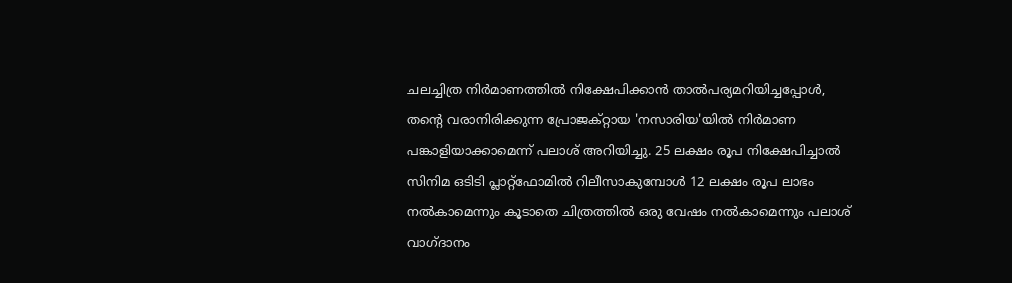ചലച്ചിത്ര നിര്‍മാണത്തില്‍ നിക്ഷേപിക്കാന്‍ താല്‍പര്യമറിയിച്ചപ്പോള്‍, തന്റെ വരാനിരിക്കുന്ന പ്രോജക്റ്റായ 'നസാരിയ'യില്‍ നിര്‍മാണ പങ്കാളിയാക്കാമെന്ന് പലാശ് അറിയിച്ചു. 25 ലക്ഷം രൂപ നിക്ഷേപിച്ചാല്‍ സിനിമ ഒടിടി പ്ലാറ്റ്ഫോമില്‍ റിലീസാകുമ്പോള്‍ 12 ലക്ഷം രൂപ ലാഭം നല്‍കാമെന്നും കൂടാതെ ചിത്രത്തില്‍ ഒരു വേഷം നല്‍കാമെന്നും പലാശ് വാഗ്ദാനം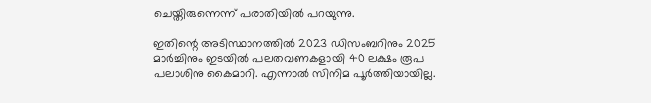ചെയ്തിരുന്നെന്ന് പരാതിയില്‍ പറയുന്നു.

ഇതിന്റെ അടിസ്ഥാനത്തില്‍ 2023 ഡിസംബറിനും 2025 മാര്‍ച്ചിനും ഇടയില്‍ പലതവണകളായി 40 ലക്ഷം രൂപ പലാശിനു കൈമാറി. എന്നാല്‍ സിനിമ പൂര്‍ത്തിയായില്ല.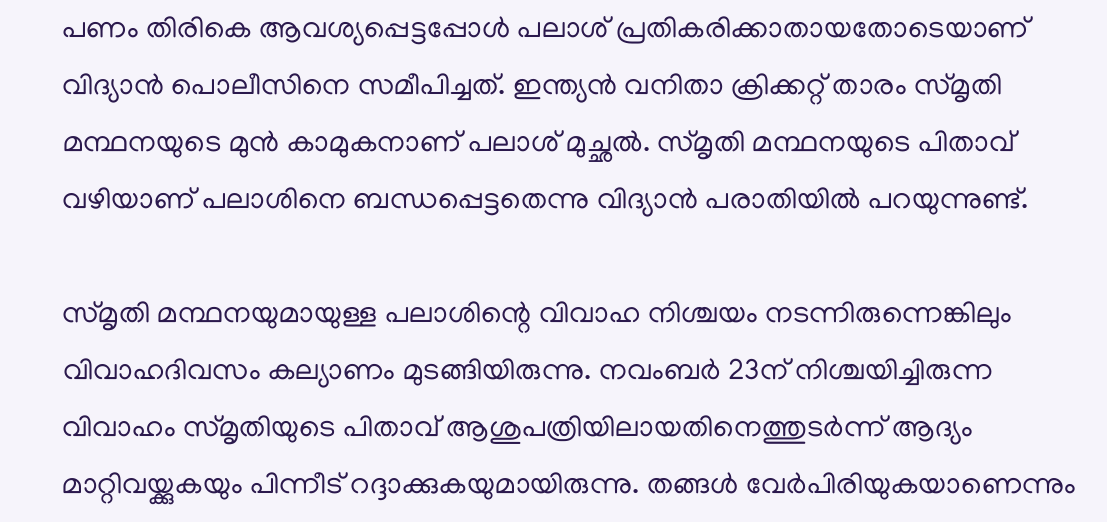പണം തിരികെ ആവശ്യപ്പെട്ടപ്പോള്‍ പലാശ് പ്രതികരിക്കാതായതോടെയാണ് വിദ്യാന്‍ പൊലീസിനെ സമീപിച്ചത്. ഇന്ത്യന്‍ വനിതാ ക്രിക്കറ്റ് താരം സ്മൃതി മന്ഥനയുടെ മുന്‍ കാമുകനാണ് പലാശ് മുച്ഛല്‍. സ്മൃതി മന്ഥനയുടെ പിതാവ് വഴിയാണ് പലാശിനെ ബന്ധപ്പെട്ടതെന്നു വിദ്യാന്‍ പരാതിയില്‍ പറയുന്നുണ്ട്.

സ്മൃതി മന്ഥനയുമായുള്ള പലാശിന്റെ വിവാഹ നിശ്ചയം നടന്നിരുന്നെങ്കിലും വിവാഹദിവസം കല്യാണം മുടങ്ങിയിരുന്നു. നവംബര്‍ 23ന് നിശ്ചയിച്ചിരുന്ന വിവാഹം സ്മൃതിയുടെ പിതാവ് ആശുപത്രിയിലായതിനെത്തുടര്‍ന്ന് ആദ്യം മാറ്റിവയ്ക്കുകയും പിന്നീട് റദ്ദാക്കുകയുമായിരുന്നു. തങ്ങള്‍ വേര്‍പിരിയുകയാണെന്നും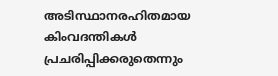അടിസ്ഥാനരഹിതമായ കിംവദന്തികള്‍ പ്രചരിപ്പിക്കരുതെന്നും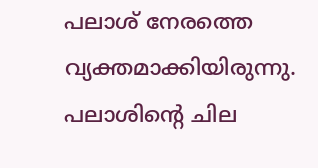പലാശ് നേരത്തെ വ്യക്തമാക്കിയിരുന്നു. പലാശിന്റെ ചില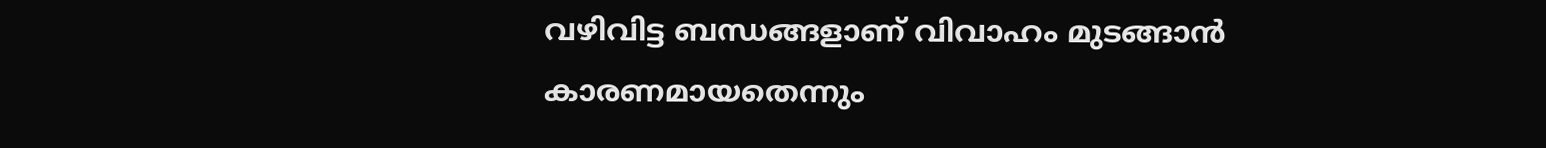വഴിവിട്ട ബന്ധങ്ങളാണ് വിവാഹം മുടങ്ങാന്‍ കാരണമായതെന്നും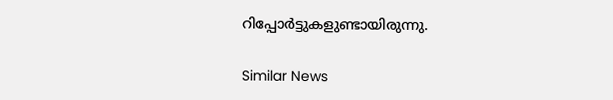റിപ്പോര്‍ട്ടുകളുണ്ടായിരുന്നു.

Similar News